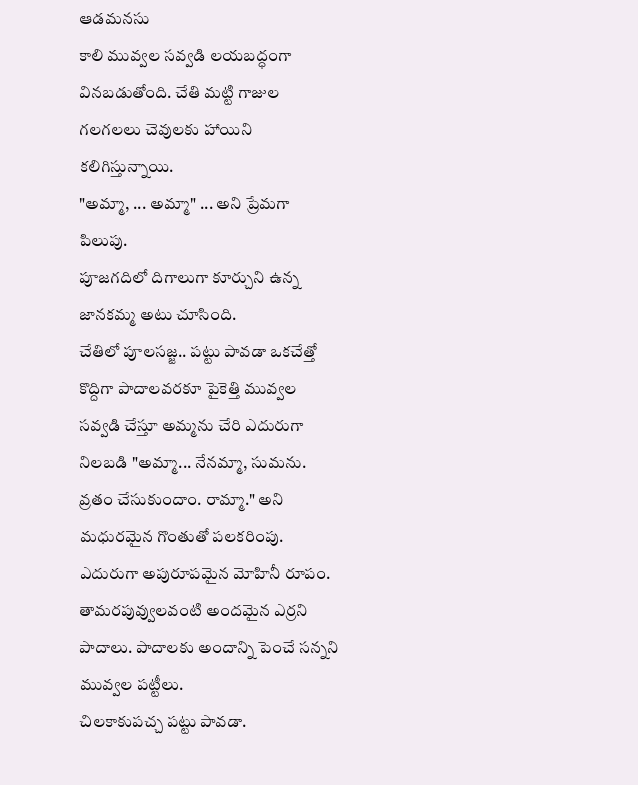ఆడమనసు
కాలి మువ్వల సవ్వడి లయబద్ధంగా వినబడుతోంది. చేతి మట్టి గాజుల గలగలలు చెవులకు హాయిని కలిగిస్తున్నాయి.
"అమ్మా, ... అమ్మా" ... అని ప్రేమగా పిలుపు.
పూజగదిలో దిగాలుగా కూర్చుని ఉన్న జానకమ్మ అటు చూసింది.
చేతిలో పూలసజ్జ.. పట్టు పావడా ఒకచేత్తో కొద్దిగా పాదాలవరకూ పైకెత్తి మువ్వల సవ్వడి చేస్తూ అమ్మను చేరి ఎదురుగా నిలబడి "అమ్మా... నేనమ్మా, సుమను. వ్రతం చేసుకుందాం. రామ్మా." అని మధురమైన గొంతుతో పలకరింపు.
ఎదురుగా అపురూపమైన మోహినీ రూపం. తామరపువ్వులవంటి అందమైన ఎర్రని పాదాలు. పాదాలకు అందాన్ని పెంచే సన్నని మువ్వల పట్టీలు.
చిలకాకుపచ్చ పట్టు పావడా.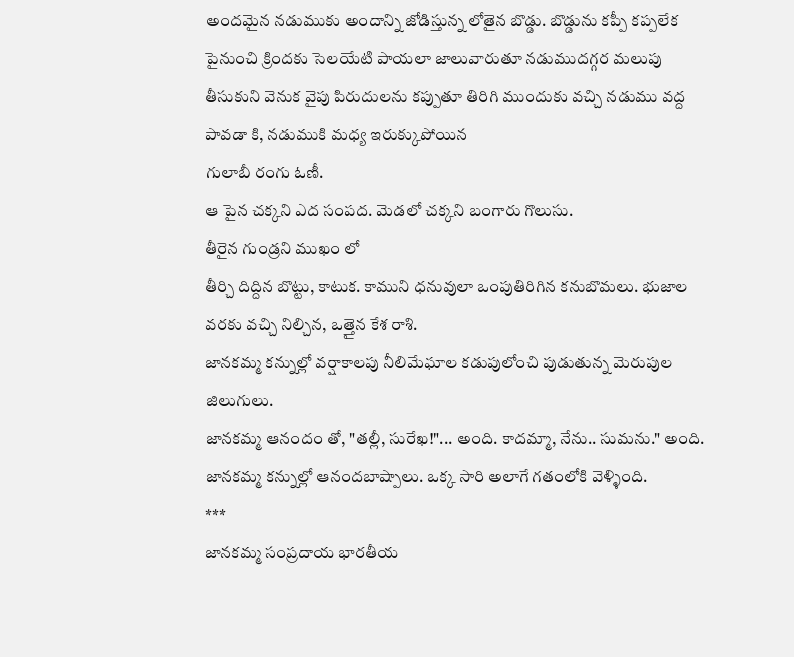అందమైన నడుముకు అందాన్ని జోడిస్తున్న లోతైన బొడ్డు. బొడ్డును కప్పీ కప్పలేక పైనుంచి క్రిందకు సెలయేటి పాయలా జాలువారుతూ నడుముదగ్గర మలుపు తీసుకుని వెనుక వైపు పిరుదులను కప్పుతూ తిరిగి ముందుకు వచ్చి నడుము వద్ద పావడా కి, నడుముకి మధ్య ఇరుక్కుపోయిన
గులాబీ రంగు ఓణీ.
ఆ పైన చక్కని ఎద సంపద. మెడలో చక్కని బంగారు గొలుసు.
తీరైన గుండ్రని ముఖం లో
తీర్చి దిద్దిన బొట్టు, కాటుక. కాముని ధనువులా ఒంపుతిరిగిన కనుబొమలు. భుజాల వరకు వచ్చి నిల్చిన, ఒత్తైన కేశ రాశి.
జానకమ్మ కన్నుల్లో వర్షాకాలపు నీలిమేఘాల కడుపులోంచి పుడుతున్న మెరుపుల జిలుగులు.
జానకమ్మ ఆనందం తో, "తల్లీ, సురేఖ!"... అంది. కాదమ్మా, నేను.. సుమను." అంది.
జానకమ్మ కన్నుల్లో ఆనందబాష్పాలు. ఒక్క సారి అలాగే గతంలోకి వెళ్ళింది.
***
జానకమ్మ సంప్రదాయ భారతీయ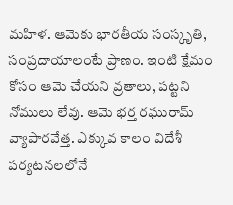మహిళ. ఆమెకు భారతీయ సంస్కృతి, సంప్రదాయాలంటే ప్రాణం. ఇంటి క్షేమం కోసం ఆమె చేయని వ్రతాలు, పట్టని నోములు లేవు. ఆమె భర్త రఘురామ్ వ్యాపారవేత్త. ఎక్కువ కాలం విదేశీ పర్యటనలలోనే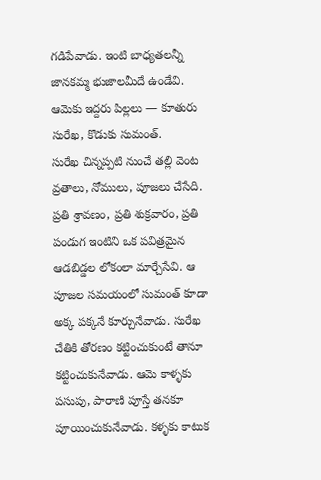గడిపేవాడు. ఇంటి బాధ్యతలన్నీ జానకమ్మ భుజాలమీదే ఉండేవి. ఆమెకు ఇద్దరు పిల్లలు — కూతురు సురేఖ, కొడుకు సుమంత్.
సురేఖ చిన్నప్పటి నుంచే తల్లి వెంట వ్రతాలు, నోములు, పూజలు చేసేది. ప్రతి శ్రావణం, ప్రతి శుక్రవారం, ప్రతి పండుగ ఇంటిని ఒక పవిత్రమైన ఆడబిడ్డల లోకంలా మార్చేసేవి. ఆ పూజల సమయంలో సుమంత్ కూడా అక్క పక్కనే కూర్చునేవాడు. సురేఖ చేతికి తోరణం కట్టించుకుంటే తానూ కట్టించుకునేవాడు. ఆమె కాళ్ళకు పసుపు, పారాణి పూస్తే తనకూ పూయించుకునేవాడు. కళ్ళకు కాటుక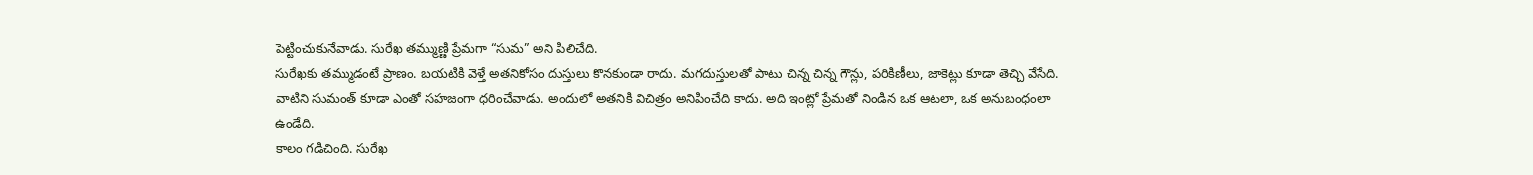పెట్టించుకునేవాడు. సురేఖ తమ్ముణ్ణి ప్రేమగా “సుమ” అని పిలిచేది.
సురేఖకు తమ్ముడంటే ప్రాణం. బయటికి వెళ్తే అతనికోసం దుస్తులు కొనకుండా రాదు. మగదుస్తులతో పాటు చిన్న చిన్న గౌన్లు, పరికిణీలు, జాకెట్లు కూడా తెచ్చి వేసేది. వాటిని సుమంత్ కూడా ఎంతో సహజంగా ధరించేవాడు. అందులో అతనికి విచిత్రం అనిపించేది కాదు. అది ఇంట్లో ప్రేమతో నిండిన ఒక ఆటలా, ఒక అనుబంధంలా ఉండేది.
కాలం గడిచింది. సురేఖ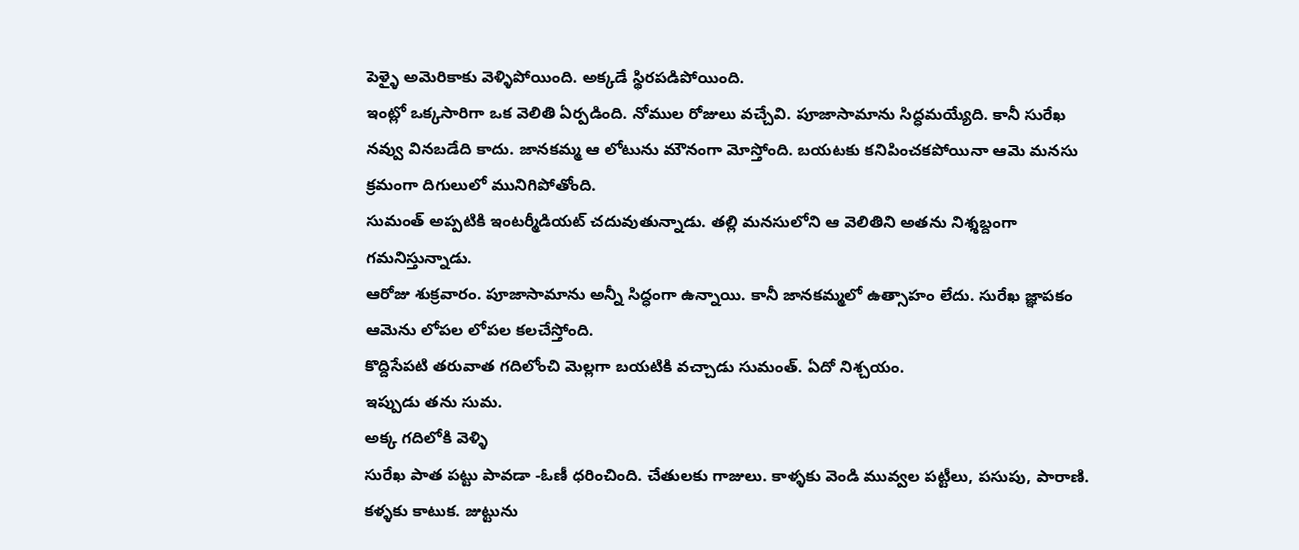పెళ్ళై అమెరికాకు వెళ్ళిపోయింది. అక్కడే స్థిరపడిపోయింది.
ఇంట్లో ఒక్కసారిగా ఒక వెలితి ఏర్పడింది. నోముల రోజులు వచ్చేవి. పూజాసామాను సిద్ధమయ్యేది. కానీ సురేఖ నవ్వు వినబడేది కాదు. జానకమ్మ ఆ లోటును మౌనంగా మోస్తోంది. బయటకు కనిపించకపోయినా ఆమె మనసు క్రమంగా దిగులులో మునిగిపోతోంది.
సుమంత్ అప్పటికి ఇంటర్మీడియట్ చదువుతున్నాడు. తల్లి మనసులోని ఆ వెలితిని అతను నిశ్శబ్దంగా గమనిస్తున్నాడు.
ఆరోజు శుక్రవారం. పూజాసామాను అన్నీ సిద్ధంగా ఉన్నాయి. కానీ జానకమ్మలో ఉత్సాహం లేదు. సురేఖ జ్ఞాపకం ఆమెను లోపల లోపల కలచేస్తోంది.
కొద్దిసేపటి తరువాత గదిలోంచి మెల్లగా బయటికి వచ్చాడు సుమంత్. ఏదో నిశ్చయం.
ఇప్పుడు తను సుమ.
అక్క గదిలోకి వెళ్ళి
సురేఖ పాత పట్టు పావడా -ఓణీ ధరించింది. చేతులకు గాజులు. కాళ్ళకు వెండి మువ్వల పట్టీలు, పసుపు, పారాణి. కళ్ళకు కాటుక. జుట్టును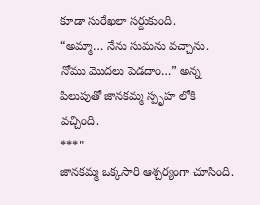కూడా సురేఖలా సర్దుకుంది.
“అమ్మా… నేను సుమను వచ్చాను. నోము మొదలు పెడదాం…” అన్న పిలుపుతో జానకమ్మ స్పృహ లోకి వచ్చింది.
***"
జానకమ్మ ఒక్కసారి ఆశ్చర్యంగా చూసింది.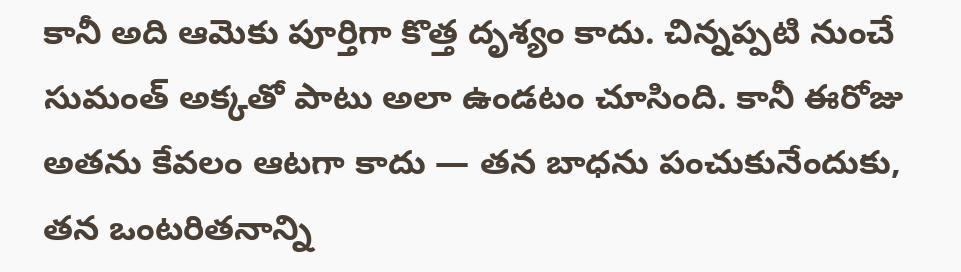కానీ అది ఆమెకు పూర్తిగా కొత్త దృశ్యం కాదు. చిన్నప్పటి నుంచే సుమంత్ అక్కతో పాటు అలా ఉండటం చూసింది. కానీ ఈరోజు అతను కేవలం ఆటగా కాదు — తన బాధను పంచుకునేందుకు, తన ఒంటరితనాన్ని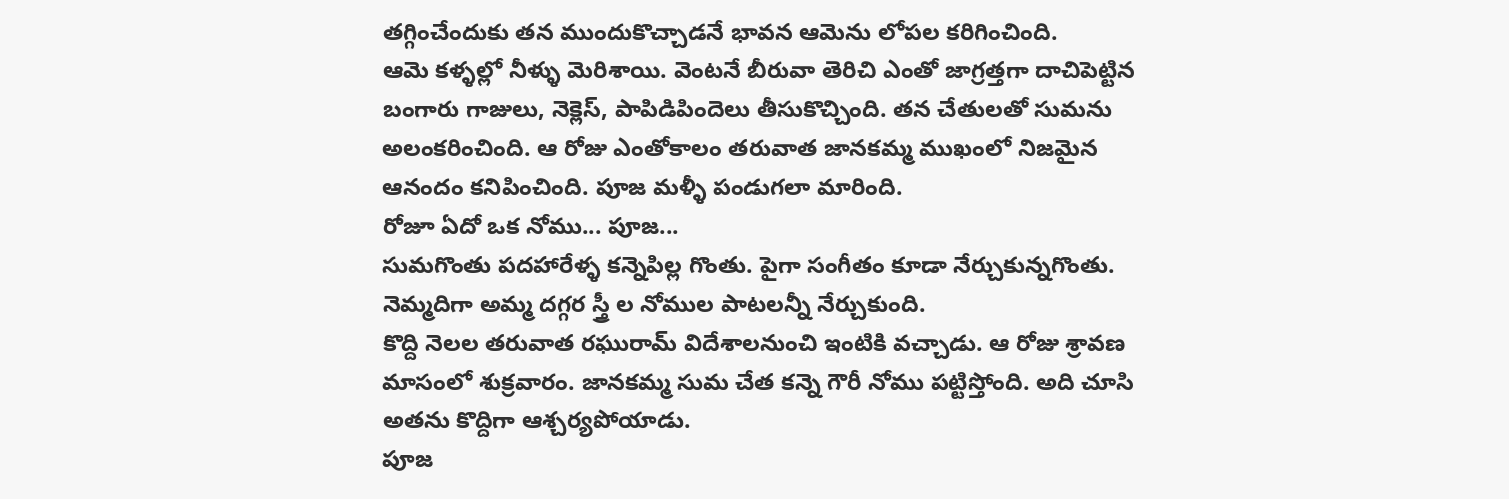తగ్గించేందుకు తన ముందుకొచ్చాడనే భావన ఆమెను లోపల కరిగించింది.
ఆమె కళ్ళల్లో నీళ్ళు మెరిశాయి. వెంటనే బీరువా తెరిచి ఎంతో జాగ్రత్తగా దాచిపెట్టిన బంగారు గాజులు, నెక్లెస్, పాపిడిపిందెలు తీసుకొచ్చింది. తన చేతులతో సుమను అలంకరించింది. ఆ రోజు ఎంతోకాలం తరువాత జానకమ్మ ముఖంలో నిజమైన ఆనందం కనిపించింది. పూజ మళ్ళీ పండుగలా మారింది.
రోజూ ఏదో ఒక నోము... పూజ...
సుమగొంతు పదహారేళ్ళ కన్నెపిల్ల గొంతు. పైగా సంగీతం కూడా నేర్చుకున్నగొంతు.
నెమ్మదిగా అమ్మ దగ్గర స్త్రీ ల నోముల పాటలన్నీ నేర్చుకుంది.
కొద్ది నెలల తరువాత రఘురామ్ విదేశాలనుంచి ఇంటికి వచ్చాడు. ఆ రోజు శ్రావణ మాసంలో శుక్రవారం. జానకమ్మ సుమ చేత కన్నె గౌరీ నోము పట్టిస్తోంది. అది చూసి అతను కొద్దిగా ఆశ్చర్యపోయాడు.
పూజ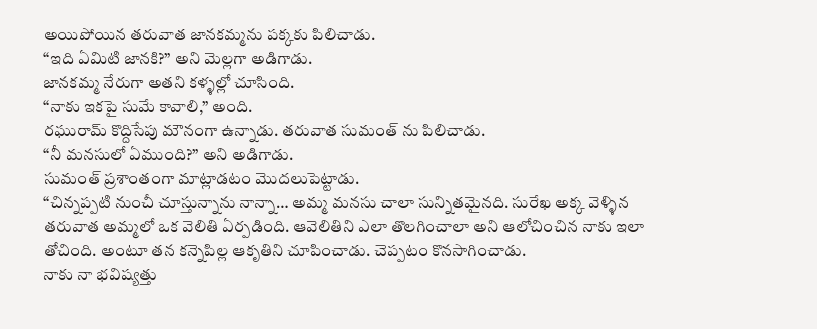అయిపోయిన తరువాత జానకమ్మను పక్కకు పిలిచాడు.
“ఇది ఏమిటి జానకి?” అని మెల్లగా అడిగాడు.
జానకమ్మ నేరుగా అతని కళ్ళల్లో చూసింది.
“నాకు ఇకపై సుమే కావాలి,” అంది.
రఘురామ్ కొద్దిసేపు మౌనంగా ఉన్నాడు. తరువాత సుమంత్ ను పిలిచాడు.
“నీ మనసులో ఏముంది?” అని అడిగాడు.
సుమంత్ ప్రశాంతంగా మాట్లాడటం మొదలుపెట్టాడు.
“చిన్నప్పటి నుంచీ చూస్తున్నాను నాన్నా… అమ్మ మనసు చాలా సున్నితమైనది. సురేఖ అక్క వెళ్ళిన తరువాత అమ్మలో ఒక వెలితి ఏర్పడింది. ఆవెలితిని ఎలా తొలగించాలా అని ఆలోచించిన నాకు ఇలా తోచింది. అంటూ తన కన్నెపిల్ల ఆకృతిని చూపించాడు. చెప్పటం కొనసాగించాడు.
నాకు నా భవిష్యత్తు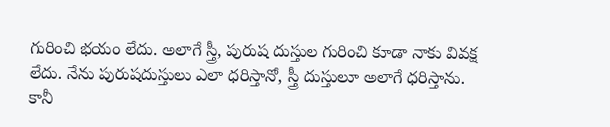గురించి భయం లేదు. అలాగే స్త్రీ, పురుష దుస్తుల గురించి కూడా నాకు వివక్ష లేదు. నేను పురుషదుస్తులు ఎలా ధరిస్తానో, స్త్రీ దుస్తులూ అలాగే ధరిస్తాను.
కానీ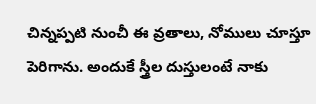చిన్నప్పటి నుంచీ ఈ వ్రతాలు, నోములు చూస్తూ పెరిగాను. అందుకే స్త్రీల దుస్తులంటే నాకు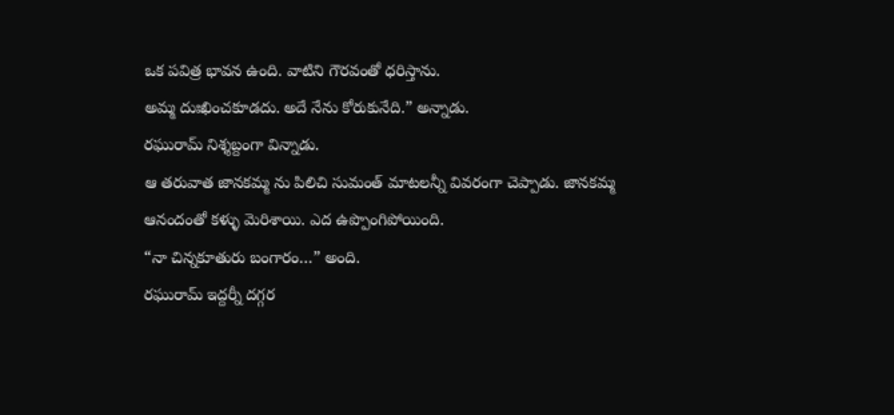ఒక పవిత్ర భావన ఉంది. వాటిని గౌరవంతో ధరిస్తాను.
అమ్మ దుఃఖించకూడదు. అదే నేను కోరుకునేది.” అన్నాడు.
రఘురామ్ నిశ్శబ్దంగా విన్నాడు.
ఆ తరువాత జానకమ్మ ను పిలిచి సుమంత్ మాటలన్నీ వివరంగా చెప్పాడు. జానకమ్మ ఆనందంతో కళ్ళు మెరిశాయి. ఎద ఉప్పొంగిపోయింది.
“నా చిన్నకూతురు బంగారం…” అంది.
రఘురామ్ ఇద్దర్నీ దగ్గర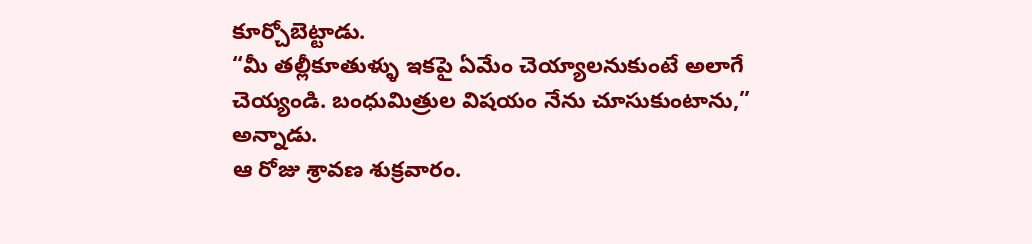కూర్చోబెట్టాడు.
“మీ తల్లీకూతుళ్ళు ఇకపై ఏమేం చెయ్యాలనుకుంటే అలాగే చెయ్యండి. బంధుమిత్రుల విషయం నేను చూసుకుంటాను,” అన్నాడు.
ఆ రోజు శ్రావణ శుక్రవారం.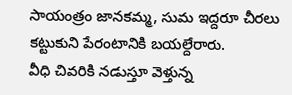సాయంత్రం జానకమ్మ, సుమ ఇద్దరూ చీరలు కట్టుకుని పేరంటానికి బయల్దేరారు.
వీధి చివరికి నడుస్తూ వెళ్తున్న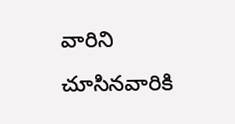వారిని చూసినవారికి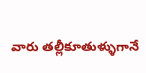వారు తల్లీకూతుళ్ళుగానే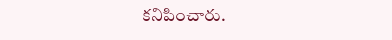కనిపించారు.